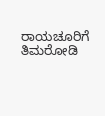ರಾಯಚೂರಿಗೆ ತಿಮರೋಡಿ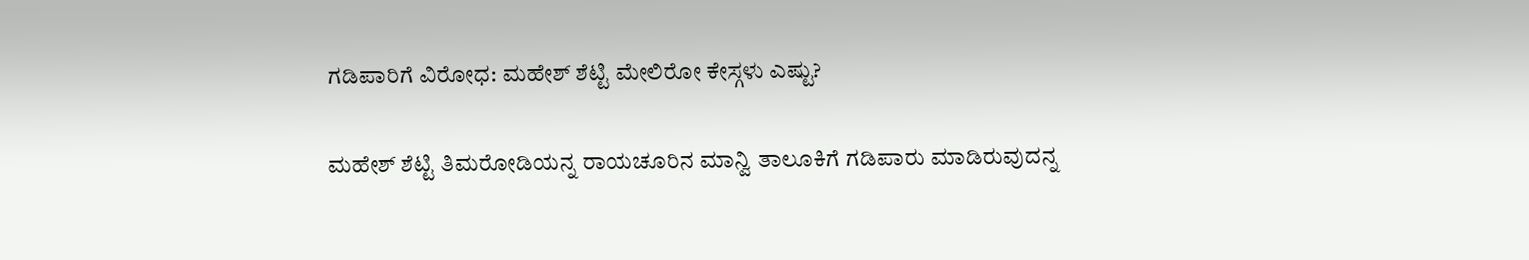ಗಡಿಪಾರಿಗೆ ವಿರೋಧ: ಮಹೇಶ್ ಶೆಟ್ಟಿ ಮೇಲಿರೋ ಕೇಸ್ಗಳು ಎಷ್ಟು?

ಮಹೇಶ್ ಶೆಟ್ಟಿ ತಿಮರೋಡಿಯನ್ನ ರಾಯಚೂರಿನ ಮಾನ್ವಿ ತಾಲೂಕಿಗೆ ಗಡಿಪಾರು ಮಾಡಿರುವುದನ್ನ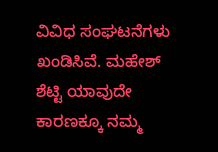ವಿವಿಧ ಸಂಘಟನೆಗಳು ಖಂಡಿಸಿವೆ. ಮಹೇಶ್ ಶೆಟ್ಟಿ ಯಾವುದೇ ಕಾರಣಕ್ಕೂ ನಮ್ಮ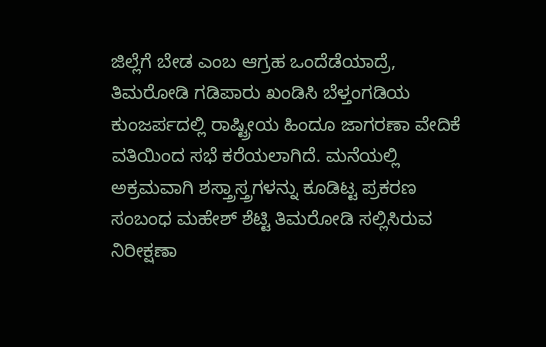ಜಿಲ್ಲೆಗೆ ಬೇಡ ಎಂಬ ಆಗ್ರಹ ಒಂದೆಡೆಯಾದ್ರೆ, ತಿಮರೋಡಿ ಗಡಿಪಾರು ಖಂಡಿಸಿ ಬೆಳ್ತಂಗಡಿಯ ಕುಂಜರ್ಪದಲ್ಲಿ ರಾಷ್ಟ್ರೀಯ ಹಿಂದೂ ಜಾಗರಣಾ ವೇದಿಕೆ ವತಿಯಿಂದ ಸಭೆ ಕರೆಯಲಾಗಿದೆ. ಮನೆಯಲ್ಲಿ ಅಕ್ರಮವಾಗಿ ಶಸ್ತ್ರಾಸ್ತ್ರಗಳನ್ನು ಕೂಡಿಟ್ಟ ಪ್ರಕರಣ ಸಂಬಂಧ ಮಹೇಶ್ ಶೆಟ್ಟಿ ತಿಮರೋಡಿ ಸಲ್ಲಿಸಿರುವ ನಿರೀಕ್ಷಣಾ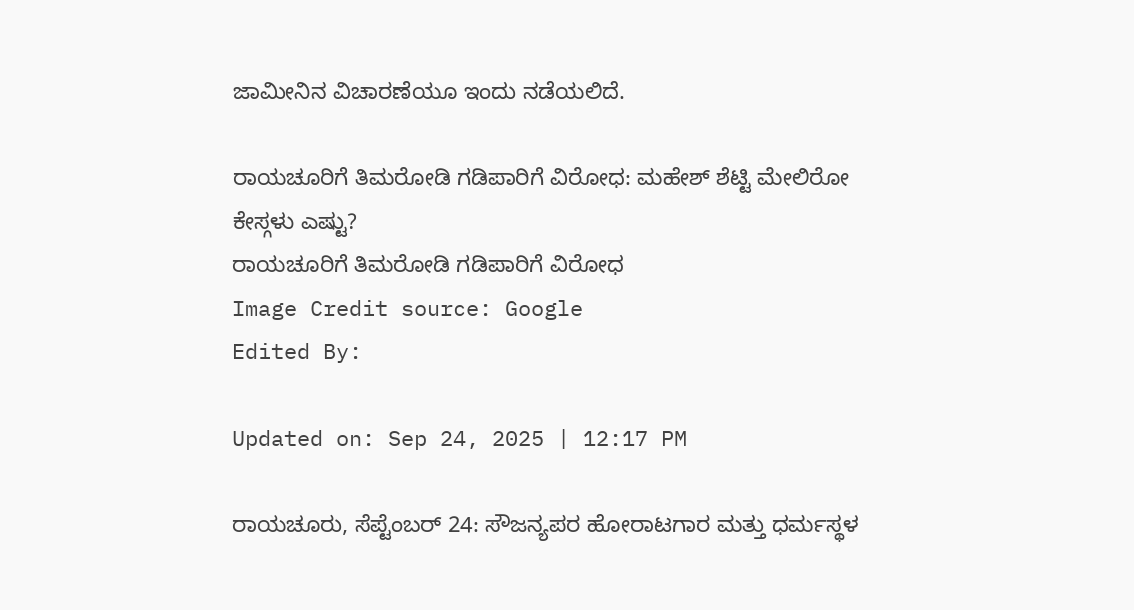ಜಾಮೀನಿನ ವಿಚಾರಣೆಯೂ ಇಂದು ನಡೆಯಲಿದೆ.

ರಾಯಚೂರಿಗೆ ತಿಮರೋಡಿ ಗಡಿಪಾರಿಗೆ ವಿರೋಧ: ಮಹೇಶ್ ಶೆಟ್ಟಿ ಮೇಲಿರೋ ಕೇಸ್ಗಳು ಎಷ್ಟು?
ರಾಯಚೂರಿಗೆ ತಿಮರೋಡಿ ಗಡಿಪಾರಿಗೆ ವಿರೋಧ
Image Credit source: Google
Edited By:

Updated on: Sep 24, 2025 | 12:17 PM

ರಾಯಚೂರು, ಸೆಪ್ಟೆಂಬರ್ 24: ಸೌಜನ್ಯಪರ ಹೋರಾಟಗಾರ ಮತ್ತು ಧರ್ಮಸ್ಥಳ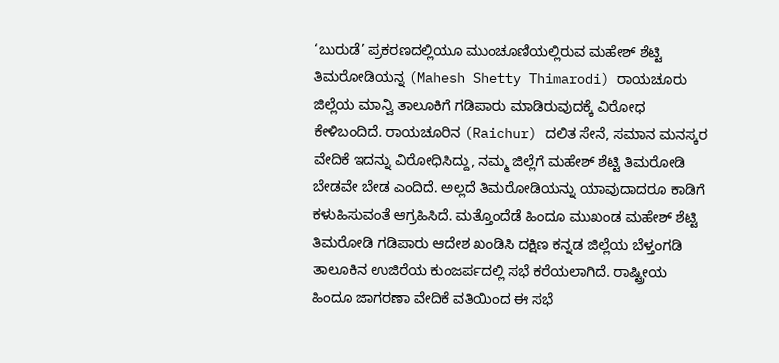‘ಬುರುಡೆ’ ಪ್ರಕರಣದಲ್ಲಿಯೂ ಮುಂಚೂಣಿಯಲ್ಲಿರುವ ಮಹೇಶ್ ಶೆಟ್ಟಿ ತಿಮರೋಡಿಯನ್ನ (Mahesh Shetty Thimarodi) ರಾಯಚೂರು ಜಿಲ್ಲೆಯ ಮಾನ್ವಿ ತಾಲೂಕಿಗೆ ಗಡಿಪಾರು ಮಾಡಿರುವುದಕ್ಕೆ ವಿರೋಧ ಕೇಳಿಬಂದಿದೆ. ರಾಯಚೂರಿನ (Raichur) ದಲಿತ ಸೇನೆ, ಸಮಾನ ಮನಸ್ಕರ ವೇದಿಕೆ ಇದನ್ನು ವಿರೋಧಿಸಿದ್ದು, ನಮ್ಮ ಜಿಲ್ಲೆಗೆ ಮಹೇಶ್ ಶೆಟ್ಟಿ ತಿಮರೋಡಿ ಬೇಡವೇ ಬೇಡ ಎಂದಿದೆ. ಅಲ್ಲದೆ ತಿಮರೋಡಿಯನ್ನು ಯಾವುದಾದರೂ ಕಾಡಿಗೆ ಕಳುಹಿಸುವಂತೆ ಆಗ್ರಹಿಸಿದೆ. ಮತ್ತೊಂದೆಡೆ ಹಿಂದೂ ಮುಖಂಡ ಮಹೇಶ್ ಶೆಟ್ಟಿ ತಿಮರೋಡಿ ಗಡಿಪಾರು ಆದೇಶ ಖಂಡಿಸಿ ದಕ್ಷಿಣ ಕನ್ನಡ ಜಿಲ್ಲೆಯ ಬೆಳ್ತಂಗಡಿ ತಾಲೂಕಿನ ಉಜಿರೆಯ ಕುಂಜರ್ಪದಲ್ಲಿ ಸಭೆ ಕರೆಯಲಾಗಿದೆ. ರಾಷ್ಟ್ರೀಯ ಹಿಂದೂ ಜಾಗರಣಾ ವೇದಿಕೆ ವತಿಯಿಂದ ಈ ಸಭೆ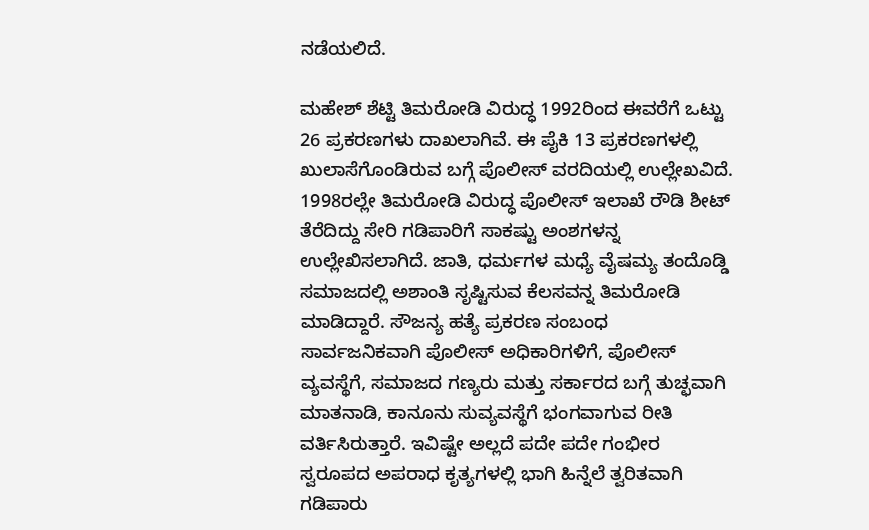ನಡೆಯಲಿದೆ.

ಮಹೇಶ್ ಶೆಟ್ಟಿ ತಿಮರೋಡಿ ವಿರುದ್ಧ 1992ರಿಂದ ಈವರೆಗೆ ಒಟ್ಟು 26 ಪ್ರಕರಣಗಳು ದಾಖಲಾಗಿವೆ. ಈ ಪೈಕಿ 13 ಪ್ರಕರಣಗಳಲ್ಲಿ ಖುಲಾಸೆಗೊಂಡಿರುವ ಬಗ್ಗೆ ಪೊಲೀಸ್ ‌ವರದಿಯಲ್ಲಿ ಉಲ್ಲೇಖವಿದೆ. 1998ರಲ್ಲೇ ತಿಮರೋಡಿ ವಿರುದ್ಧ ಪೊಲೀಸ್ ಇಲಾಖೆ ರೌಡಿ ಶೀಟ್ ತೆರೆದಿದ್ದು ಸೇರಿ ಗಡಿಪಾರಿಗೆ ಸಾಕಷ್ಟು ಅಂಶಗಳನ್ನ ಉಲ್ಲೇಖಿಸಲಾಗಿದೆ. ಜಾತಿ, ಧರ್ಮಗಳ ಮಧ್ಯೆ ವೈಷಮ್ಯ ತಂದೊಡ್ಡಿ ಸಮಾಜದಲ್ಲಿ ಅಶಾಂತಿ ಸೃಷ್ಟಿಸುವ ಕೆಲಸವನ್ನ ತಿಮರೋಡಿ ಮಾಡಿದ್ದಾರೆ. ಸೌಜನ್ಯ ಹತ್ಯೆ ಪ್ರಕರಣ ಸಂಬಂಧ ಸಾರ್ವಜನಿಕವಾಗಿ ಪೊಲೀಸ್ ಅಧಿಕಾರಿಗಳಿಗೆ, ಪೊಲೀಸ್ ವ್ಯವಸ್ಥೆಗೆ, ಸಮಾಜದ ಗಣ್ಯರು ಮತ್ತು ಸರ್ಕಾರದ ಬಗ್ಗೆ ತುಚ್ಛವಾಗಿ ಮಾತನಾಡಿ, ಕಾನೂನು ಸುವ್ಯವಸ್ಥೆಗೆ ಭಂಗವಾಗುವ ರೀತಿ ವರ್ತಿಸಿರುತ್ತಾರೆ. ಇವಿಷ್ಟೇ ಅಲ್ಲದೆ ಪದೇ ಪದೇ ಗಂಭೀರ ಸ್ವರೂಪದ ಅಪರಾಧ ಕೃತ್ಯಗಳಲ್ಲಿ ಭಾಗಿ ಹಿನ್ನೆಲೆ ತ್ವರಿತವಾಗಿ ಗಡಿಪಾರು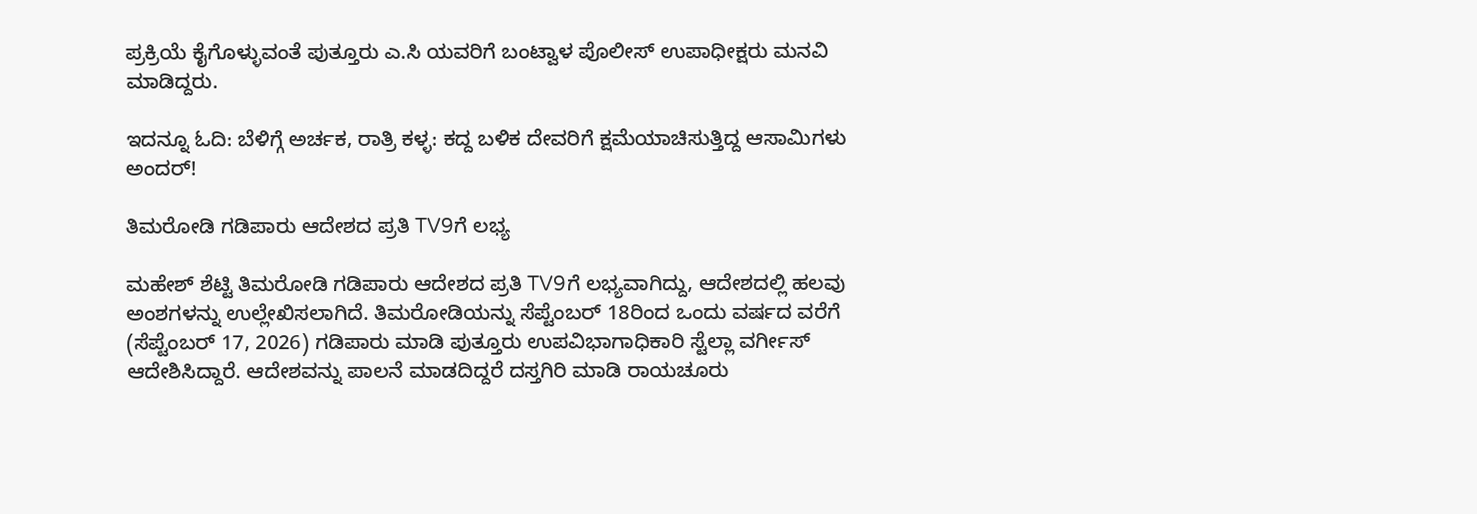ಪ್ರಕ್ರಿಯೆ ಕೈಗೊಳ್ಳುವಂತೆ ಪುತ್ತೂರು ಎ.ಸಿ ಯವರಿಗೆ ಬಂಟ್ವಾಳ ಪೊಲೀಸ್ ಉಪಾಧೀಕ್ಷರು ಮನವಿ ಮಾಡಿದ್ದರು.

ಇದನ್ನೂ ಓದಿ: ಬೆಳಿಗ್ಗೆ ಅರ್ಚಕ, ರಾತ್ರಿ ಕಳ್ಳ: ಕದ್ದ ಬಳಿಕ ದೇವರಿಗೆ ಕ್ಷಮೆಯಾಚಿಸುತ್ತಿದ್ದ ಆಸಾಮಿಗಳು ಅಂದರ್!

ತಿಮರೋಡಿ ‌ಗಡಿಪಾರು ಆದೇಶದ ಪ್ರತಿ TV9ಗೆ ಲಭ್ಯ

ಮಹೇಶ್ ಶೆಟ್ಟಿ ತಿಮರೋಡಿ ‌ಗಡಿಪಾರು ಆದೇಶದ ಪ್ರತಿ TV9ಗೆ ಲಭ್ಯವಾಗಿದ್ದು, ಆದೇಶದಲ್ಲಿ ಹಲವು ಅಂಶಗಳನ್ನು ಉಲ್ಲೇಖಿಸಲಾಗಿದೆ. ತಿಮರೋಡಿಯನ್ನು ಸೆಪ್ಟೆಂಬರ್ 18ರಿಂದ ಒಂದು ವರ್ಷದ ವರೆಗೆ (ಸೆಪ್ಟೆಂಬರ್ 17, 2026) ಗಡಿಪಾರು ಮಾಡಿ ಪುತ್ತೂರು ಉಪವಿಭಾಗಾಧಿಕಾರಿ ಸ್ಟೆಲ್ಲಾ ವರ್ಗೀಸ್ ಆದೇಶಿಸಿದ್ದಾರೆ. ಆದೇಶವನ್ನು ಪಾಲನೆ‌‌ ಮಾಡದಿದ್ದರೆ ದಸ್ತಗಿರಿ ಮಾಡಿ ರಾಯಚೂರು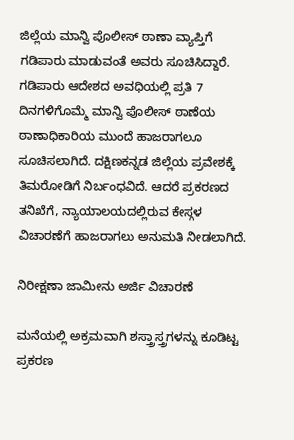ಜಿಲ್ಲೆಯ ಮಾನ್ವಿ ಪೊಲೀಸ್ ‌ಠಾಣಾ ವ್ಯಾಪ್ತಿಗೆ ಗಡಿಪಾರು ಮಾಡುವಂತೆ ಅವರು ಸೂಚಿಸಿದ್ದಾರೆ. ಗಡಿಪಾರು ಆದೇಶದ ಅವಧಿಯಲ್ಲಿ ಪ್ರತಿ ‌7 ದಿನಗಳಿಗೊಮ್ಮೆ ಮಾನ್ವಿ ಪೊಲೀಸ್ ‌ಠಾಣೆಯ ಠಾಣಾಧಿಕಾರಿಯ ಮುಂದೆ ಹಾಜರಾಗಲೂ ಸೂಚಿಸಲಾಗಿದೆ. ದಕ್ಷಿಣಕನ್ನಡ ಜಿಲ್ಲೆಯ ಪ್ರವೇಶಕ್ಕೆ ತಿಮರೋಡಿಗೆ ನಿರ್ಬಂಧವಿದೆ. ಆದರೆ ಪ್ರಕರಣದ ತನಿಖೆಗೆ, ನ್ಯಾಯಾಲಯದಲ್ಲಿರುವ ಕೇಸ್ಗಳ ವಿಚಾರಣೆಗೆ ಹಾಜರಾಗಲು ಅನುಮತಿ ನೀಡಲಾಗಿದೆ.

ನಿರೀಕ್ಷಣಾ ಜಾಮೀನು‌ ಅರ್ಜಿ ವಿಚಾರಣೆ

ಮನೆಯಲ್ಲಿ ಅಕ್ರಮವಾಗಿ ಶಸ್ತ್ರಾಸ್ತ್ರಗಳನ್ನು ಕೂಡಿಟ್ಟ ಪ್ರಕರಣ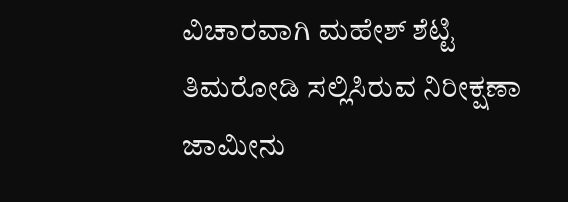ವಿಚಾರವಾಗಿ ಮಹೇಶ್ ಶೆಟ್ಟಿ ತಿಮರೋಡಿ ಸಲ್ಲಿಸಿರುವ ನಿರೀಕ್ಷಣಾ ಜಾಮೀನು‌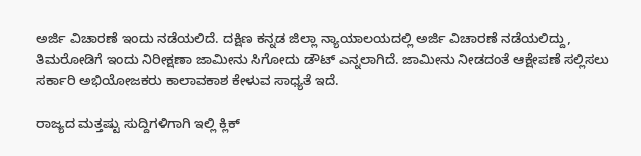ಅರ್ಜಿ ವಿಚಾರಣೆ ಇಂದು ನಡೆಯಲಿದೆ. ದಕ್ಷಿಣ ಕನ್ನಡ ಜಿಲ್ಲಾ ನ್ಯಾಯಾಲಯದಲ್ಲಿ ಅರ್ಜಿ ವಿಚಾರಣೆ ನಡೆಯಲಿದ್ದು, ತಿಮರೋಡಿಗೆ ಇಂದು‌ ನಿರೀಕ್ಷಣಾ ಜಾಮೀನು‌ ಸಿಗೋದು‌ ಡೌಟ್ ಎನ್ನಲಾಗಿದೆ. ಜಾಮೀನು ನೀಡದಂತೆ ಆಕ್ಷೇಪಣೆ ಸಲ್ಲಿಸಲು ಸರ್ಕಾರಿ ಅಭಿಯೋಜಕರು ಕಾಲಾವಕಾಶ ಕೇಳುವ ಸಾಧ್ಯತೆ ಇದೆ.

ರಾಜ್ಯದ ಮತ್ತಷ್ಟು ಸುದ್ದಿಗಳಿಗಾಗಿ ಇಲ್ಲಿ ಕ್ಲಿಕ್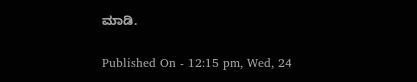ಮಾಡಿ.

Published On - 12:15 pm, Wed, 24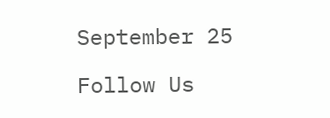September 25

Follow Us